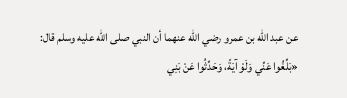عن عبد الله بن عمرو رضي الله عنهما أن النبي صلى الله عليه وسلم قال:
«بَلِّغُوا عَنِّي وَلَوْ آيَةً، وَحَدِّثُوا عَنْ بَنِي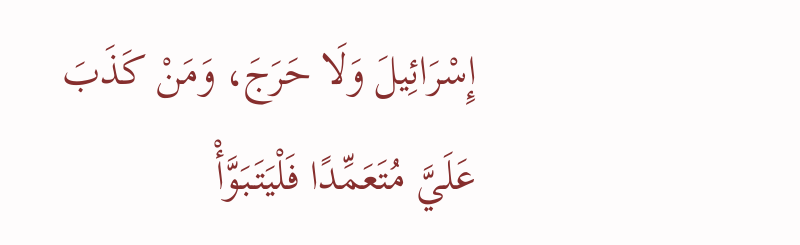إِسْرَائِيلَ وَلَا حَرَجَ، وَمَنْ كَذَبَ عَلَيَّ مُتَعَمِّدًا فَلْيَتَبَوَّأْ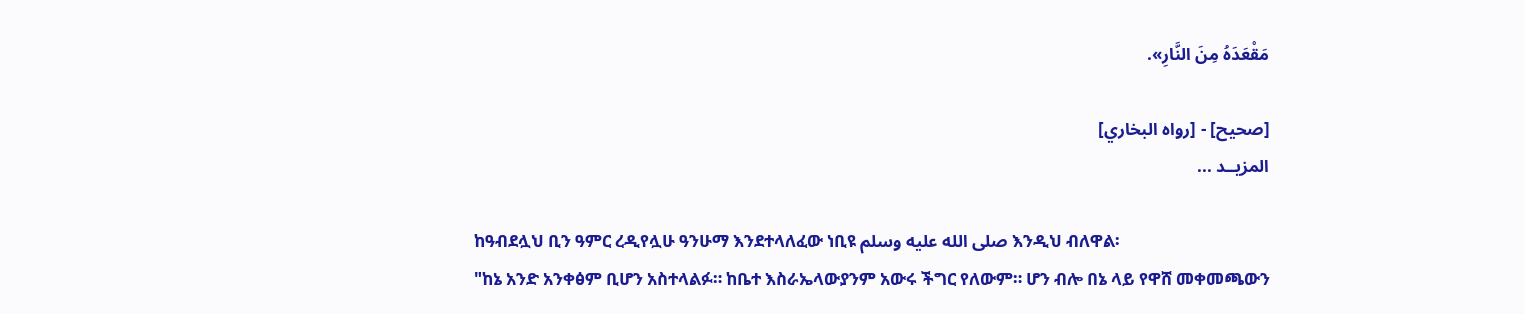مَقْعَدَهُ مِنَ النَّارِ».

[صحيح] - [رواه البخاري]
المزيــد ...

ከዓብደሏህ ቢን ዓምር ረዲየሏሁ ዓንሁማ እንደተላለፈው ነቢዩ صلى الله عليه وسلم እንዲህ ብለዋል፡
"ከኔ አንድ አንቀፅም ቢሆን አስተላልፉ። ከቤተ እስራኤላውያንም አውሩ ችግር የለውም። ሆን ብሎ በኔ ላይ የዋሸ መቀመጫውን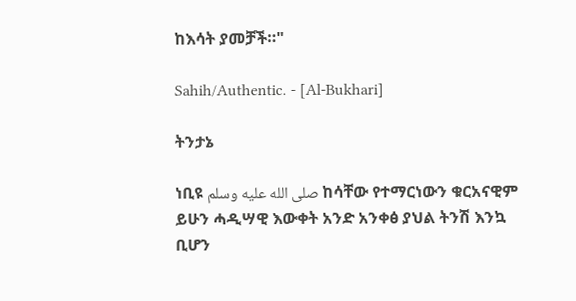ከእሳት ያመቻች።"

Sahih/Authentic. - [Al-Bukhari]

ትንታኔ

ነቢዩ صلى الله عليه وسلم ከሳቸው የተማርነውን ቁርአናዊም ይሁን ሓዲሣዊ እውቀት አንድ አንቀፅ ያህል ትንሽ እንኳ ቢሆን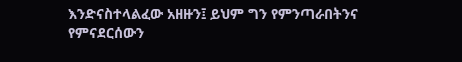እንድናስተላልፈው አዘዙን፤ ይህም ግን የምንጣራበትንና የምናደርሰውን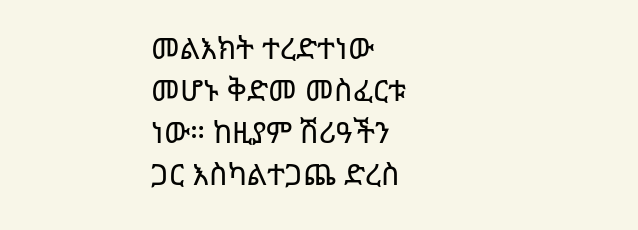መልእክት ተረድተነው መሆኑ ቅድመ መስፈርቱ ነው። ከዚያም ሽሪዓችን ጋር እስካልተጋጨ ድረስ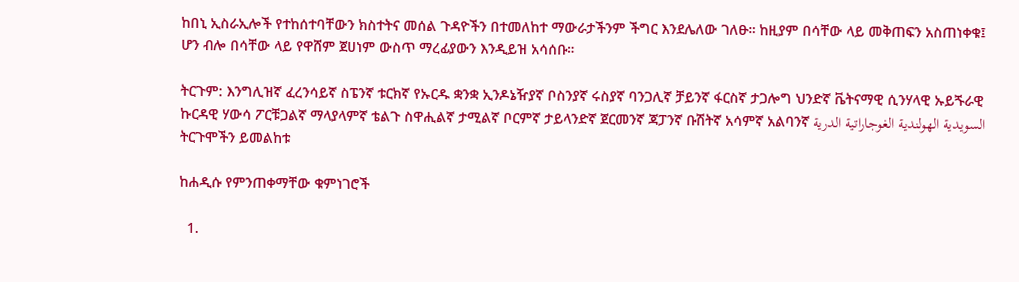ከበኒ ኢስራኢሎች የተከሰተባቸውን ክስተትና መሰል ጉዳዮችን በተመለከተ ማውራታችንም ችግር እንደሌለው ገለፁ። ከዚያም በሳቸው ላይ መቅጠፍን አስጠነቀቁ፤ ሆን ብሎ በሳቸው ላይ የዋሸም ጀሀነም ውስጥ ማረፊያውን እንዲይዝ አሳሰቡ።

ትርጉም: እንግሊዝኛ ፈረንሳይኛ ስፔንኛ ቱርክኛ የኡርዱ ቋንቋ ኢንዶኔዥያኛ ቦስንያኛ ሩስያኛ ባንጋሊኛ ቻይንኛ ፋርስኛ ታጋሎግ ህንድኛ ቬትናማዊ ሲንሃላዊ ኡይጙራዊ ኩርዳዊ ሃውሳ ፖርቹጋልኛ ማላያላምኛ ቴልጉ ስዋሒልኛ ታሚልኛ ቦርምኛ ታይላንድኛ ጀርመንኛ ጃፓንኛ ቡሽትኛ አሳምኛ አልባንኛ السويدية الهولندية الغوجاراتية الدرية
ትርጉሞችን ይመልከቱ

ከሐዲሱ የምንጠቀማቸው ቁምነገሮች

  1.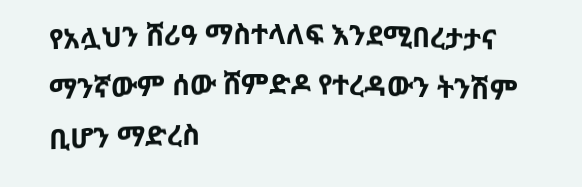የአሏህን ሸሪዓ ማስተላለፍ እንደሚበረታታና ማንኛውም ሰው ሸምድዶ የተረዳውን ትንሽም ቢሆን ማድረስ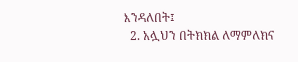እንዳለበት፤
  2. አሏህን በትክክል ለማምለክና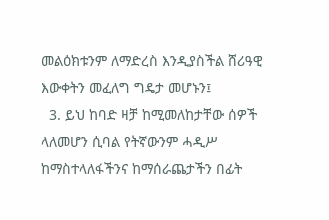መልዕክቱንም ለማድረስ እንዲያስችል ሸሪዓዊ እውቀትን መፈለግ ግዴታ መሆኑን፤
  3. ይህ ከባድ ዛቻ ከሚመለከታቸው ሰዎች ላለመሆን ሲባል የትኛውንም ሓዲሥ ከማስተላለፋችንና ከማሰራጨታችን በፊት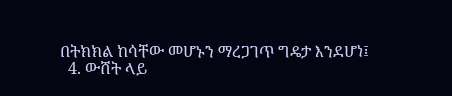በትክክል ከሳቸው መሆኑን ማረጋገጥ ግዴታ እንደሆነ፤
  4. ውሸት ላይ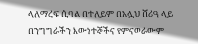ላለማረፍ ሲባል በተለይም በአሏህ ሸሪዓ ላይ በንግግራችን እውነተኞችና የምናወራውም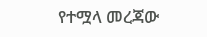የተሟላ መረጃው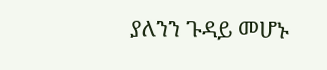ያለንን ጉዳይ መሆኑ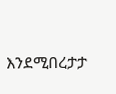እንደሚበረታታ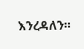እንረዳለን።